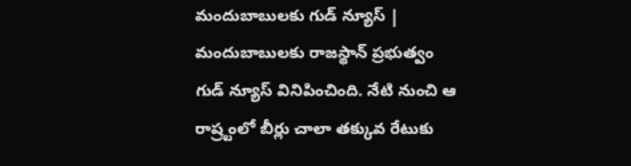మందుబాబులకు గుడ్ న్యూస్ | మందుబాబులకు రాజస్థాన్ ప్రభుత్వం గుడ్ న్యూస్ వినిపించింది. నేటి నుంచి ఆ రాష్ర్టంలో బీర్లు చాలా తక్కువ రేటుకు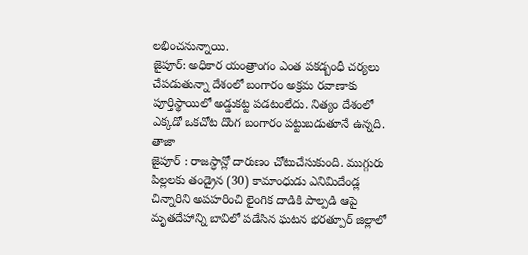లభించనున్నాయి.
జైపూర్: అధికార యంత్రాంగం ఎంత పకడ్బంధీ చర్యలు చేపడుతున్నా దేశంలో బంగారం అక్రమ రవాణాకు పూర్తిస్థాయిలో అడ్డుకట్ట పడటంలేదు. నిత్యం దేశంలో ఎక్కడో ఒకచోట దొంగ బంగారం పట్టుబడుతూనే ఉన్నది. తాజా
జైపూర్ : రాజస్ధాన్లో దారుణం చోటుచేసుకుంది. ముగ్గురు పిల్లలకు తండ్రైన (30) కామాంధుడు ఎనిమిదేండ్ల చిన్నారిని అపహరించి లైంగిక దాడికి పాల్పడి ఆపై మృతదేహాన్ని బావిలో పడేసిన ఘటన భరత్పూర్ జిల్లాలో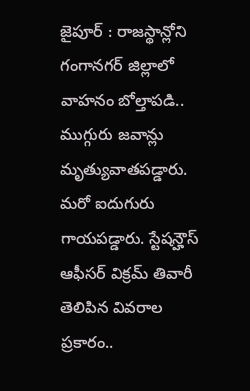జైపూర్ : రాజస్థాన్లోని గంగానగర్ జిల్లాలో వాహనం బోల్తాపడి.. ముగ్గురు జవాన్లు మృత్యువాతపడ్డారు. మరో ఐదుగురు గాయపడ్డారు. స్టేషన్హౌస్ ఆఫీసర్ విక్రమ్ తివారీ తెలిపిన వివరాల ప్రకారం..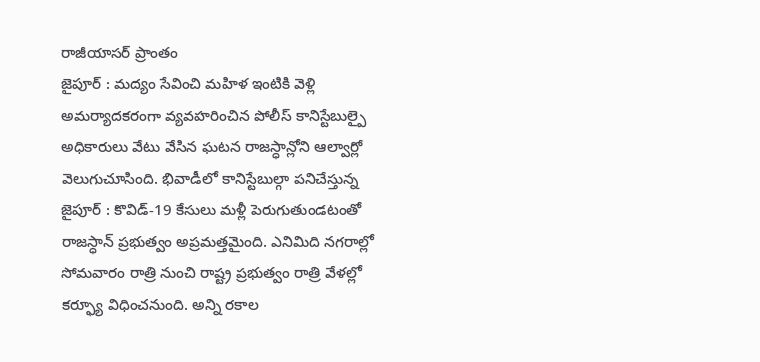రాజీయాసర్ ప్రాంతం
జైపూర్ : మద్యం సేవించి మహిళ ఇంటికి వెళ్లి అమర్యాదకరంగా వ్యవహరించిన పోలీస్ కానిస్టేబుల్పై అధికారులు వేటు వేసిన ఘటన రాజస్ధాన్లోని ఆల్వార్లో వెలుగుచూసింది. భివాడీలో కానిస్టేబుల్గా పనిచేస్తున్న
జైపూర్ : కొవిడ్-19 కేసులు మళ్లీ పెరుగుతుండటంతో రాజస్ధాన్ ప్రభుత్వం అప్రమత్తమైంది. ఎనిమిది నగరాల్లో సోమవారం రాత్రి నుంచి రాష్ట్ర ప్రభుత్వం రాత్రి వేళల్లో కర్ఫ్యూ విధించనుంది. అన్ని రకాల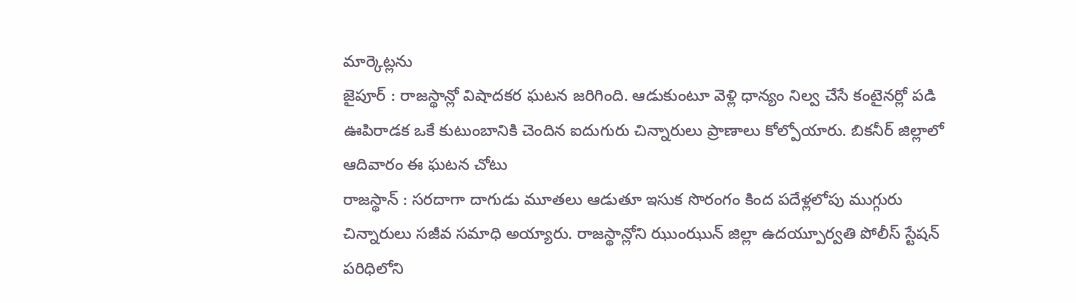మార్కెట్లను
జైపూర్ : రాజస్థాన్లో విషాదకర ఘటన జరిగింది. ఆడుకుంటూ వెళ్లి ధాన్యం నిల్వ చేసే కంటైనర్లో పడి ఊపిరాడక ఒకే కుటుంబానికి చెందిన ఐదుగురు చిన్నారులు ప్రాణాలు కోల్పోయారు. బికనీర్ జిల్లాలో ఆదివారం ఈ ఘటన చోటు
రాజస్థాన్ : సరదాగా దాగుడు మూతలు ఆడుతూ ఇసుక సొరంగం కింద పదేళ్లలోపు ముగ్గురు చిన్నారులు సజీవ సమాధి అయ్యారు. రాజస్థాన్లోని ఝుంఝున్ జిల్లా ఉదయ్పూర్వతి పోలీస్ స్టేషన్ పరిధిలోని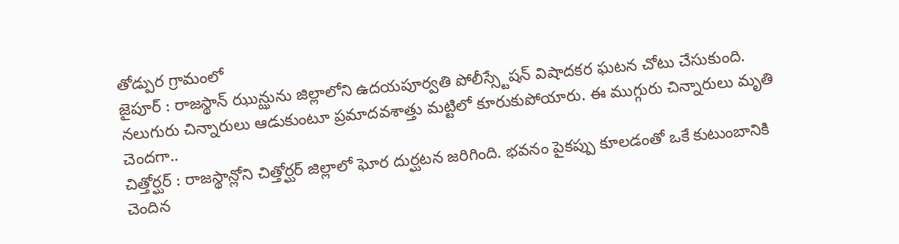తోడ్పుర గ్రామంలో
జైపూర్ : రాజస్థాన్ ఝున్ఝును జిల్లాలోని ఉదయపూర్వతి పోలీస్స్టేషన్ విషాదకర ఘటన చోటు చేసుకుంది. నలుగురు చిన్నారులు ఆడుకుంటూ ప్రమాదవశాత్తు మట్టిలో కూరుకుపోయారు. ఈ ముగ్గురు చిన్నారులు మృతి చెందగా..
చిత్తోర్ఘర్ : రాజస్థాన్లోని చిత్తోర్ఘర్ జిల్లాలో ఘోర దుర్ఘటన జరిగింది. భవనం పైకప్పు కూలడంతో ఒకే కుటుంబానికి చెందిన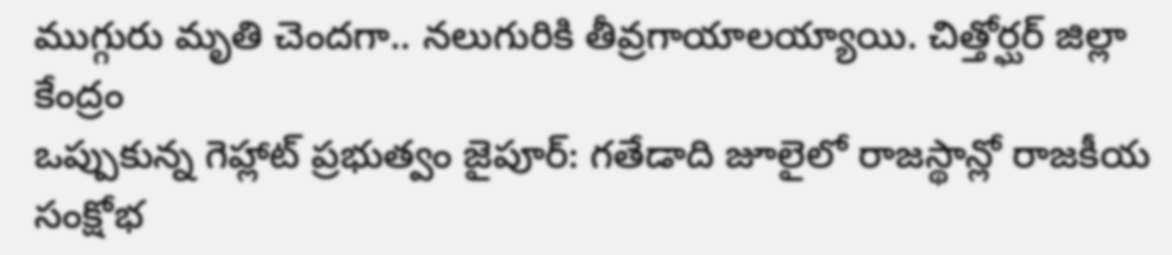ముగ్గురు మృతి చెందగా.. నలుగురికి తీవ్రగాయాలయ్యాయి. చిత్తోర్ఘర్ జిల్లా కేంద్రం
ఒప్పుకున్న గెహ్లాట్ ప్రభుత్వం జైపూర్: గతేడాది జూలైలో రాజస్థాన్లో రాజకీయ సంక్షోభ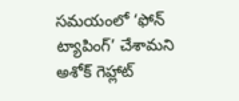సమయంలో ‘ఫోన్ ట్యాపింగ్’ చేశామని అశోక్ గెహ్లాట్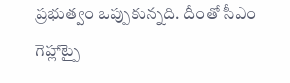ప్రభుత్వం ఒప్పుకున్నది. దీంతో సీఎం గెహ్లాట్పై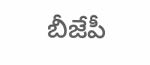బీజేపీ